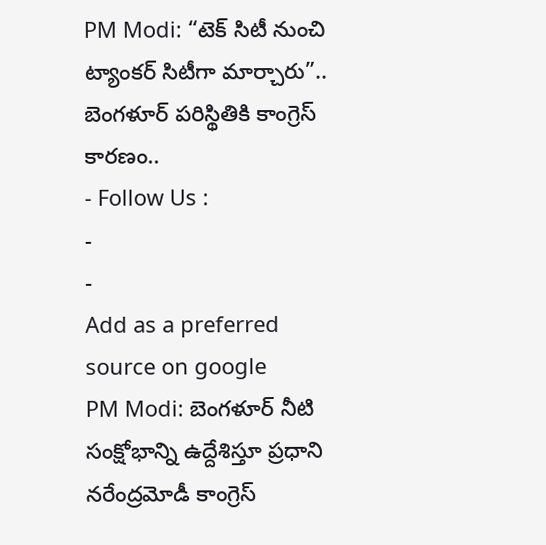PM Modi: “టెక్ సిటీ నుంచి ట్యాంకర్ సిటీగా మార్చారు”.. బెంగళూర్ పరిస్థితికి కాంగ్రెస్ కారణం..
- Follow Us :
-
-
Add as a preferred
source on google
PM Modi: బెంగళూర్ నీటి సంక్షోభాన్ని ఉద్దేశిస్తూ ప్రధాని నరేంద్రమోడీ కాంగ్రెస్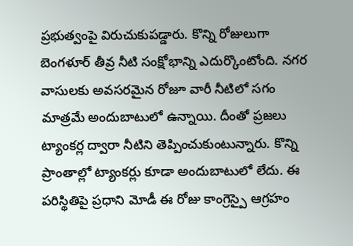ప్రభుత్వంపై విరుచుకుపడ్డారు. కొన్ని రోజులుగా బెంగళూర్ తీవ్ర నీటి సంక్షోభాన్ని ఎదుర్కొంటోంది. నగర వాసులకు అవసరమైన రోజూ వారీ నీటిలో సగం మాత్రమే అందుబాటులో ఉన్నాయి. దీంతో ప్రజలు ట్యాంకర్ల ద్వారా నీటిని తెప్పించుకుంటున్నారు. కొన్ని ప్రాంతాల్లో ట్యాంకర్లు కూడా అందుబాటులో లేదు. ఈ పరిస్థితిపై ప్రధాని మోడీ ఈ రోజు కాంగ్రెస్పై ఆగ్రహం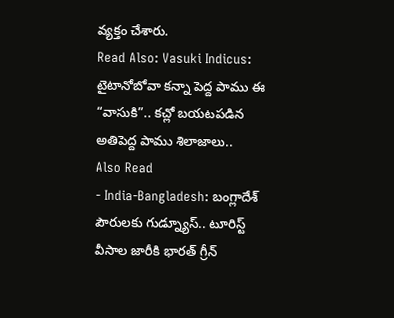వ్యక్తం చేశారు.
Read Also: Vasuki Indicus: టైటానోబోవా కన్నా పెద్ద పాము ఈ “వాసుకి”.. కచ్లో బయటపడిన అతిపెద్ద పాము శిలాజాలు..
Also Read
- India-Bangladesh: బంగ్లాదేశ్ పౌరులకు గుడ్న్యూస్.. టూరిస్ట్ వీసాల జారీకి భారత్ గ్రీన్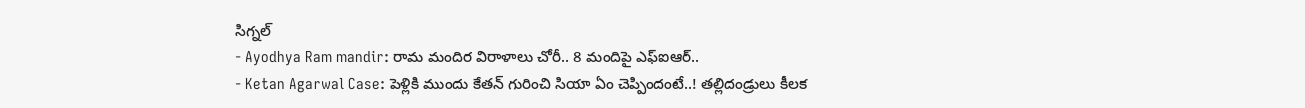సిగ్నల్
- Ayodhya Ram mandir: రామ మందిర విరాళాలు చోరీ.. 8 మందిపై ఎఫ్ఐఆర్..
- Ketan Agarwal Case: పెళ్లికి ముందు కేతన్ గురించి సియా ఏం చెప్పిందంటే..! తల్లిదండ్రులు కీలక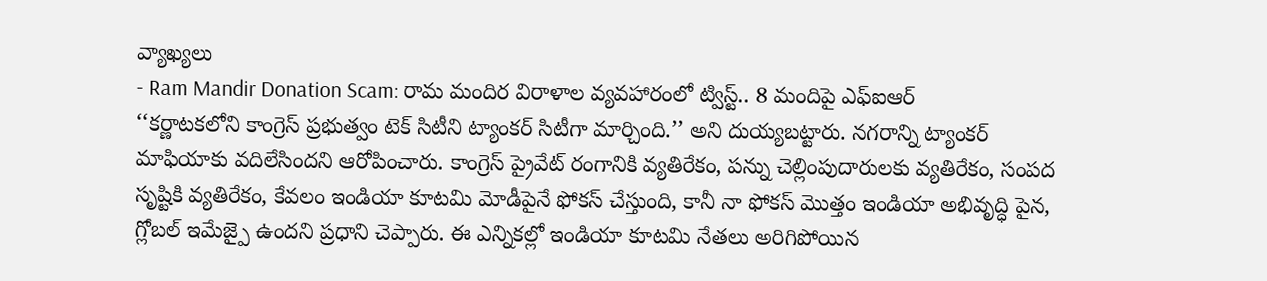వ్యాఖ్యలు
- Ram Mandir Donation Scam: రామ మందిర విరాళాల వ్యవహారంలో ట్విస్ట్.. 8 మందిపై ఎఫ్ఐఆర్
‘‘కర్ణాటకలోని కాంగ్రెస్ ప్రభుత్వం టెక్ సిటీని ట్యాంకర్ సిటీగా మార్చింది.’’ అని దుయ్యబట్టారు. నగరాన్ని ట్యాంకర్ మాఫియాకు వదిలేసిందని ఆరోపించారు. కాంగ్రెస్ ప్రైవేట్ రంగానికి వ్యతిరేకం, పన్ను చెల్లింపుదారులకు వ్యతిరేకం, సంపద సృష్టికి వ్యతిరేకం, కేవలం ఇండియా కూటమి మోడీపైనే ఫోకస్ చేస్తుంది, కానీ నా ఫోకస్ మొత్తం ఇండియా అభివృద్ధి పైన, గ్లోబల్ ఇమేజ్పై ఉందని ప్రధాని చెప్పారు. ఈ ఎన్నికల్లో ఇండియా కూటమి నేతలు అరిగిపోయిన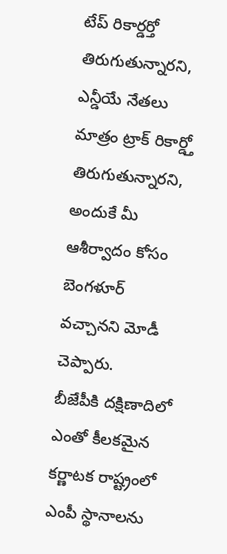టేప్ రికార్డర్తో తిరుగుతున్నారని, ఎన్డీయే నేతలు మాత్రం ట్రాక్ రికార్డ్తో తిరుగుతున్నారని, అందుకే మీ ఆశీర్వాదం కోసం బెంగళూర్ వచ్చానని మోడీ చెప్పారు.
బీజేపీకి దక్షిణాదిలో ఎంతో కీలకమైన కర్ణాటక రాష్ట్రంలో ఎంపీ స్థానాలను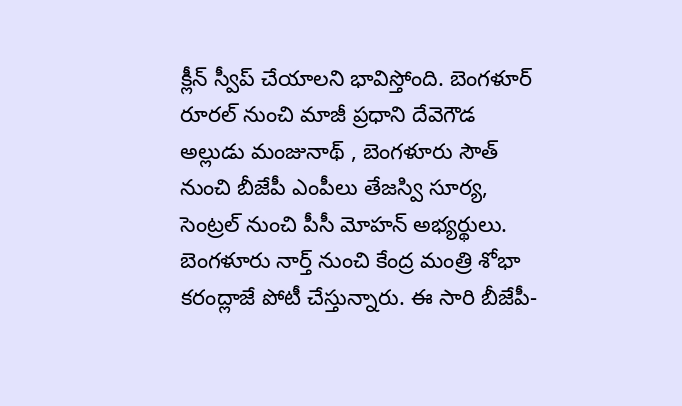క్లీన్ స్వీప్ చేయాలని భావిస్తోంది. బెంగళూర్ రూరల్ నుంచి మాజీ ప్రధాని దేవెగౌడ అల్లుడు మంజునాథ్ , బెంగళూరు సౌత్ నుంచి బీజేపీ ఎంపీలు తేజస్వి సూర్య, సెంట్రల్ నుంచి పీసీ మోహన్ అభ్యర్థులు. బెంగళూరు నార్త్ నుంచి కేంద్ర మంత్రి శోభా కరంద్లాజే పోటీ చేస్తున్నారు. ఈ సారి బీజేపీ-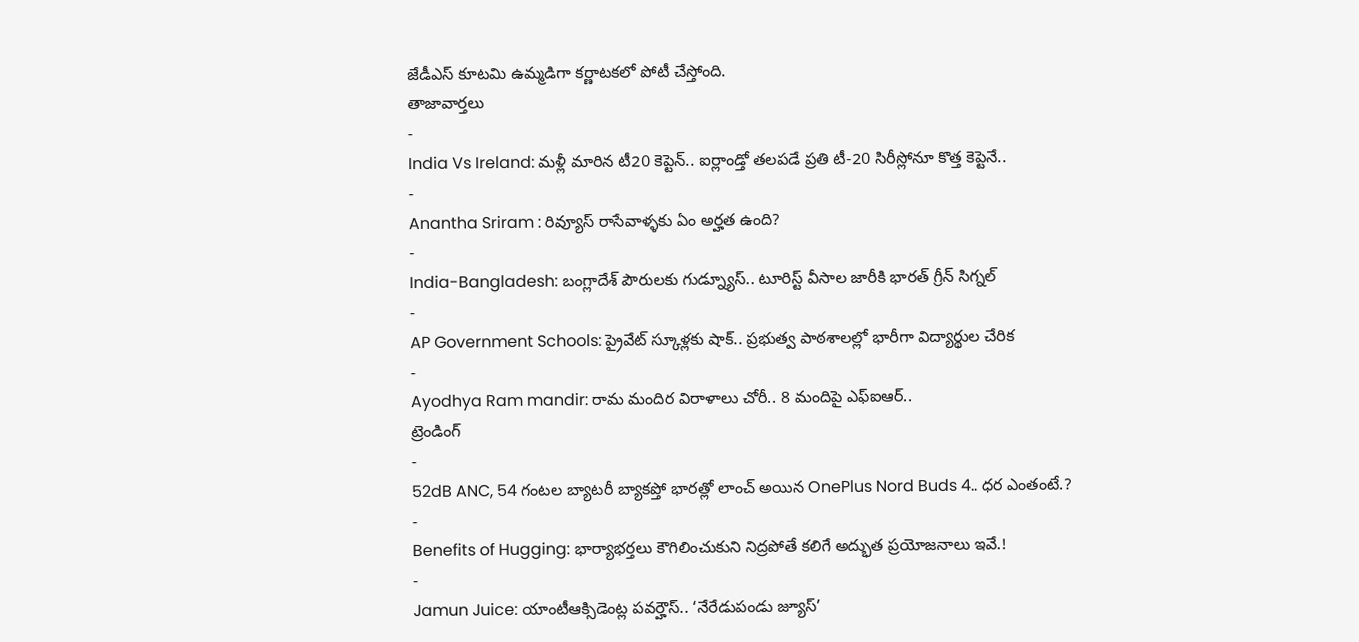జేడీఎస్ కూటమి ఉమ్మడిగా కర్ణాటకలో పోటీ చేస్తోంది.
తాజావార్తలు
-
India Vs Ireland: మళ్లీ మారిన టీ20 కెప్టెన్.. ఐర్లాండ్తో తలపడే ప్రతి టీ-20 సిరీస్లోనూ కొత్త కెప్టెనే..
-
Anantha Sriram : రివ్యూస్ రాసేవాళ్ళకు ఏం అర్హత ఉంది?
-
India-Bangladesh: బంగ్లాదేశ్ పౌరులకు గుడ్న్యూస్.. టూరిస్ట్ వీసాల జారీకి భారత్ గ్రీన్ సిగ్నల్
-
AP Government Schools: ప్రైవేట్ స్కూళ్లకు షాక్.. ప్రభుత్వ పాఠశాలల్లో భారీగా విద్యార్థుల చేరిక
-
Ayodhya Ram mandir: రామ మందిర విరాళాలు చోరీ.. 8 మందిపై ఎఫ్ఐఆర్..
ట్రెండింగ్
-
52dB ANC, 54 గంటల బ్యాటరీ బ్యాకప్తో భారత్లో లాంచ్ అయిన OnePlus Nord Buds 4.. ధర ఎంతంటే.?
-
Benefits of Hugging: భార్యాభర్తలు కౌగిలించుకుని నిద్రపోతే కలిగే అద్భుత ప్రయోజనాలు ఇవే.!
-
Jamun Juice: యాంటీఆక్సిడెంట్ల పవర్హౌస్.. ‘నేరేడుపండు జ్యూస్’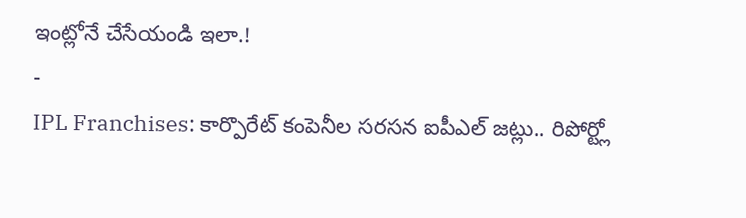ఇంట్లోనే చేసేయండి ఇలా.!
-
IPL Franchises: కార్పొరేట్ కంపెనీల సరసన ఐపీఎల్ జట్లు.. రిపోర్ట్లో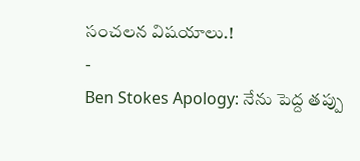సంచలన విషయాలు.!
-
Ben Stokes Apology: నేను పెద్ద తప్పు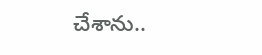చేశాను..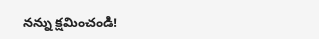నన్ను క్షమించండి!